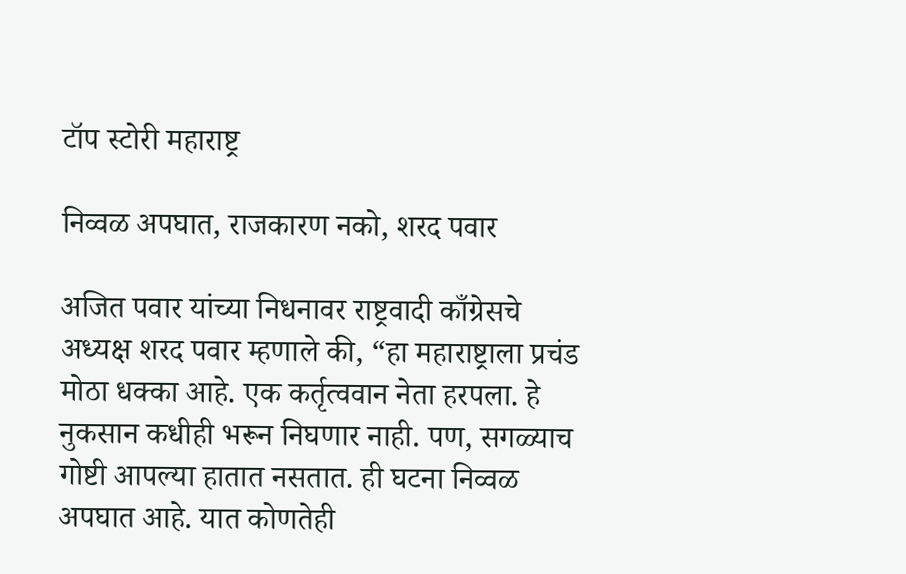टॉप स्टोरी महाराष्ट्र

निव्वळ अपघात, राजकारण नको, शरद पवार

अजित पवार यांच्या निधनावर राष्ट्रवादी काँग्रेसचे अध्यक्ष शरद पवार म्हणाले की, “हा महाराष्ट्राला प्रचंड मोठा धक्का आहे. एक कर्तृत्ववान नेता हरपला. हे नुकसान कधीही भरून निघणार नाही. पण, सगळ्याच गोष्टी आपल्या हातात नसतात. ही घटना निव्वळ अपघात आहे. यात कोणतेही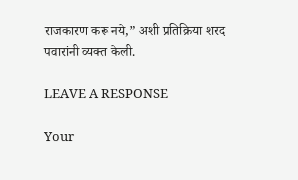राजकारण करू नये,” अशी प्रतिक्रिया शरद पवारांनी व्यक्त केली.

LEAVE A RESPONSE

Your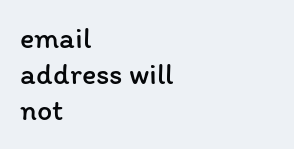email address will not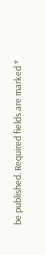be published. Required fields are marked *